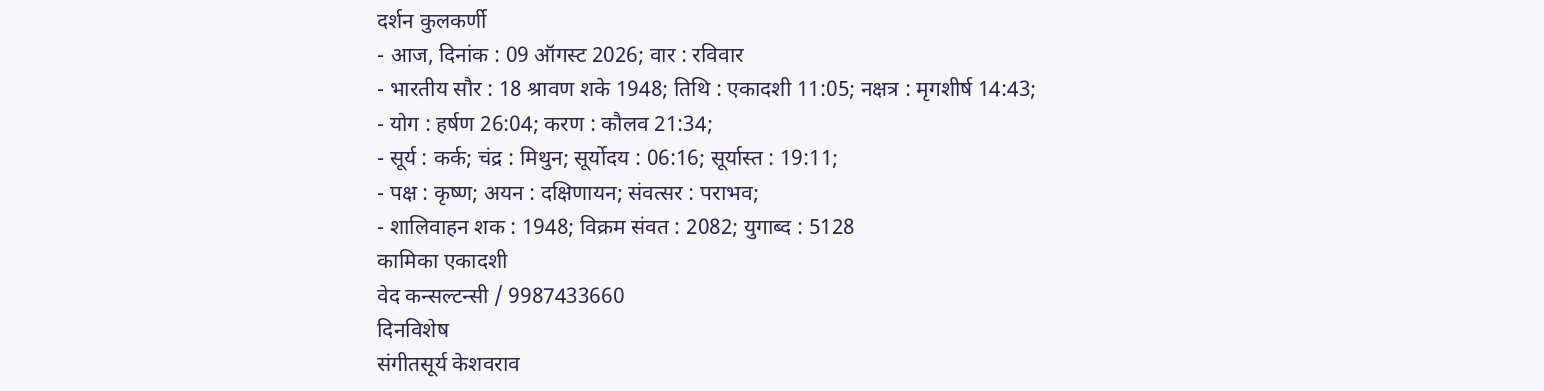दर्शन कुलकर्णी
- आज, दिनांक : 09 ऑगस्ट 2026; वार : रविवार
- भारतीय सौर : 18 श्रावण शके 1948; तिथि : एकादशी 11:05; नक्षत्र : मृगशीर्ष 14:43;
- योग : हर्षण 26:04; करण : कौलव 21:34;
- सूर्य : कर्क; चंद्र : मिथुन; सूर्योदय : 06:16; सूर्यास्त : 19:11;
- पक्ष : कृष्ण; अयन : दक्षिणायन; संवत्सर : पराभव;
- शालिवाहन शक : 1948; विक्रम संवत : 2082; युगाब्द : 5128
कामिका एकादशी
वेद कन्सल्टन्सी / 9987433660
दिनविशेष
संगीतसूर्य केशवराव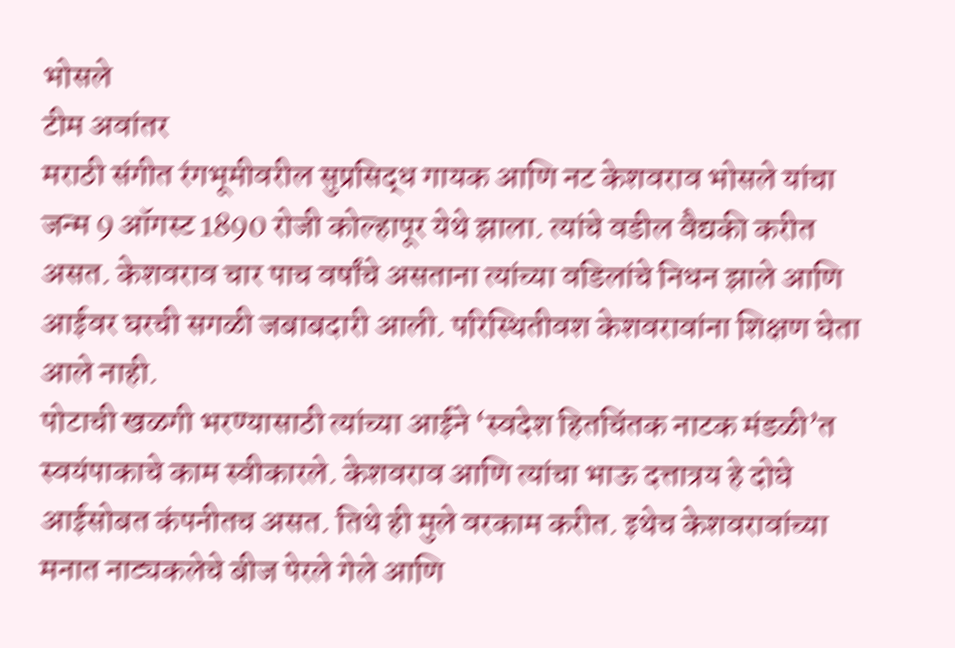भोसले
टीम अवांतर
मराठी संगीत रंगभूमीवरील सुप्रसिद्ध गायक आणि नट केशवराव भोसले यांचा जन्म 9 ऑगस्ट 1890 रोजी कोल्हापूर येथे झाला. त्यांचे वडील वैद्यकी करीत असत. केशवराव चार पाच वर्षांचे असताना त्यांच्या वडिलांचे निधन झाले आणि आईवर घरची सगळी जबाबदारी आली. परिस्थितीवश केशवरावांना शिक्षण घेता आले नाही.
पोटाची खळगी भरण्यासाठी त्यांच्या आईने ‘स्वदेश हितचिंतक नाटक मंडळी’त स्वयंपाकाचे काम स्वीकारले. केशवराव आणि त्यांचा भाऊ दत्तात्रय हे दोघे आईसोबत कंपनीतच असत. तिथे ही मुले वरकाम करीत. इथेच केशवरावांच्या मनात नाट्यकलेचे बीज पेरले गेले आणि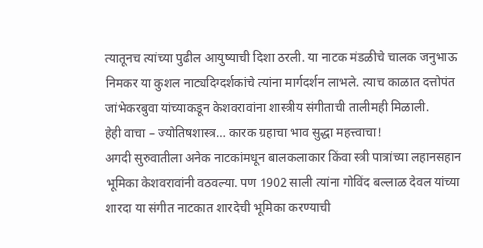त्यातूनच त्यांच्या पुढील आयुष्याची दिशा ठरली. या नाटक मंडळीचे चालक जनुभाऊ निमकर या कुशल नाट्यदिग्दर्शकांचे त्यांना मार्गदर्शन लाभले. त्याच काळात दत्तोपंत जांभेकरबुवा यांच्याकडून केशवरावांना शास्त्रीय संगीताची तालीमही मिळाली.
हेही वाचा – ज्योतिषशास्त्र… कारक ग्रहाचा भाव सुद्धा महत्त्वाचा!
अगदी सुरुवातीला अनेक नाटकांमधून बालकलाकार किंवा स्त्री पात्रांच्या लहानसहान भूमिका केशवरावांनी वठवल्या. पण 1902 साली त्यांना गोविंद बल्लाळ देवल यांच्या शारदा या संगीत नाटकात शारदेची भूमिका करण्याची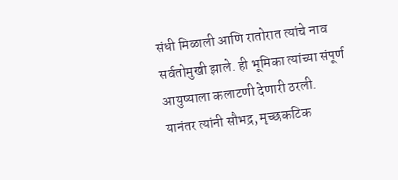संधी मिळाली आणि रातोरात त्यांचे नाव सर्वतोमुखी झाले. ही भूमिका त्यांच्या संपूर्ण आयुष्याला कलाटणी देणारी ठरली.
यानंतर त्यांनी सौभद्र, मृच्छकटिक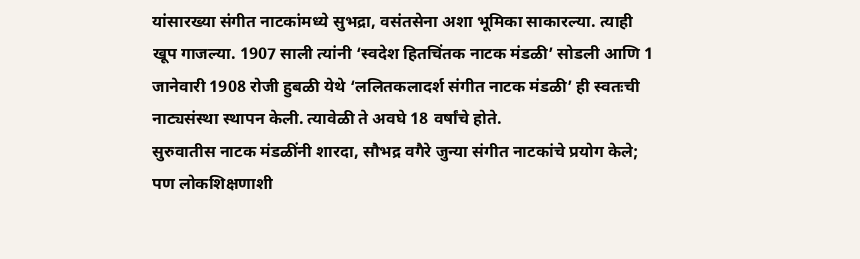यांसारख्या संगीत नाटकांमध्ये सुभद्रा, वसंतसेना अशा भूमिका साकारल्या. त्याही खूप गाजल्या. 1907 साली त्यांनी ‘स्वदेश हितचिंतक नाटक मंडळी’ सोडली आणि 1 जानेवारी 1908 रोजी हुबळी येथे ‘ललितकलादर्श संगीत नाटक मंडळी’ ही स्वतःची नाट्यसंस्था स्थापन केली. त्यावेळी ते अवघे 18 वर्षांचे होते.
सुरुवातीस नाटक मंडळींनी शारदा, सौभद्र वगैरे जुन्या संगीत नाटकांचे प्रयोग केले; पण लोकशिक्षणाशी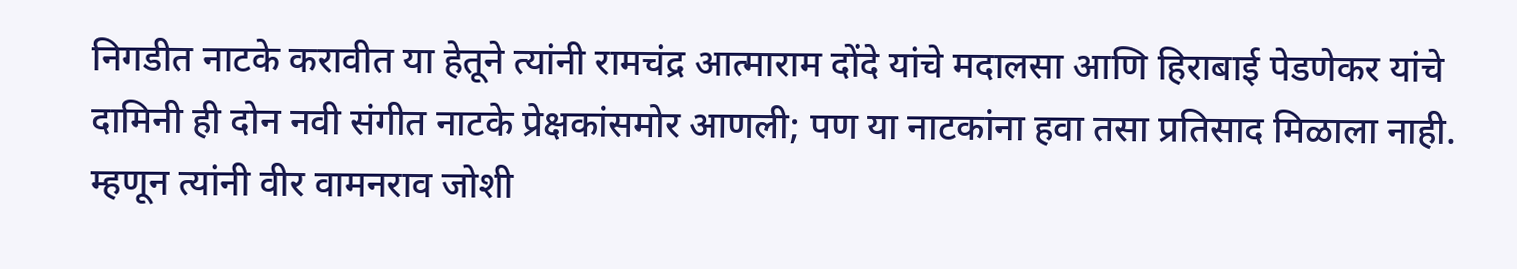निगडीत नाटके करावीत या हेतूने त्यांनी रामचंद्र आत्माराम दोंदे यांचे मदालसा आणि हिराबाई पेडणेकर यांचे दामिनी ही दोन नवी संगीत नाटके प्रेक्षकांसमोर आणली; पण या नाटकांना हवा तसा प्रतिसाद मिळाला नाही. म्हणून त्यांनी वीर वामनराव जोशी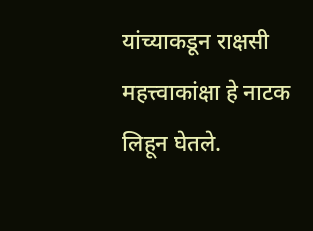यांच्याकडून राक्षसी महत्त्वाकांक्षा हे नाटक लिहून घेतले.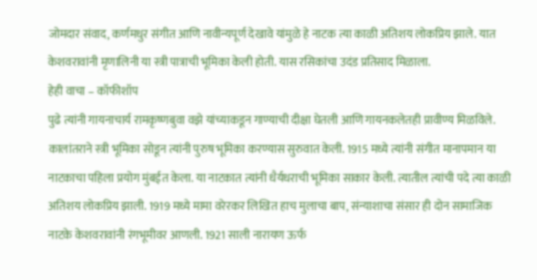जोमदार संवाद, कर्णमधुर संगीत आणि नावीन्यपूर्ण देखावे यांमुळे हे नाटक त्या काळी अतिशय लोकप्रिय झाले. यात केशवरावांनी मृणालिनी या स्त्री पात्राची भूमिका केली होती. यास रसिकांचा उदंड प्रतिसाद मिळाला.
हेही वाचा – कॉफीशॉप
पुढे त्यांनी गायनाचार्य रामकृष्णबुवा वझे यांच्याकडून गाण्याची दीक्षा घेतली आणि गायनकलेतही प्रावीण्य मिळविले. कालांतराने स्त्री भूमिका सोडून त्यांनी पुरुष भूमिका करण्यास सुरुवात केली. 1915 मध्ये त्यांनी संगीत मानापमान या नाटकाचा पहिला प्रयोग मुंबईत केला. या नाटकात त्यांनी धैर्यधराची भूमिका साकार केली. त्यातील त्यांची पदे त्या काळी अतिशय लोकप्रिय झाली. 1919 मध्ये मामा वरेरकर लिखित हाच मुलाचा बाप, संन्याशाचा संसार ही दोन सामाजिक नाटके केशवरावांनी रंगभूमीवर आणली. 1921 साली नारायण ऊर्फ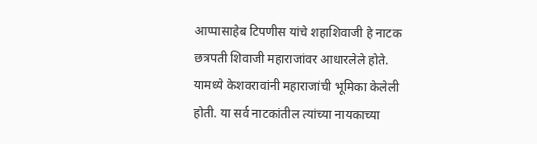आप्पासाहेब टिपणीस यांचे शहाशिवाजी हे नाटक छत्रपती शिवाजी महाराजांवर आधारलेले होते. यामध्ये केशवरावांनी महाराजांची भूमिका केलेली होती. या सर्व नाटकांतील त्यांच्या नायकाच्या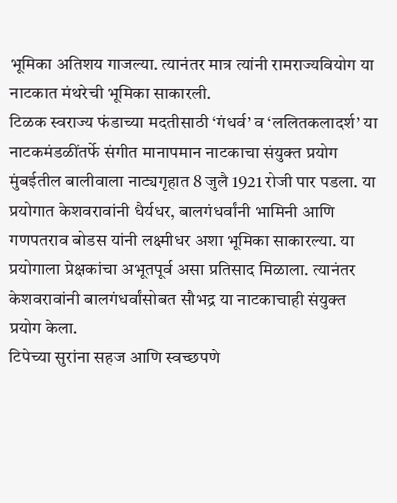भूमिका अतिशय गाजल्या. त्यानंतर मात्र त्यांनी रामराज्यवियोग या नाटकात मंथरेची भूमिका साकारली.
टिळक स्वराज्य फंडाच्या मदतीसाठी ‘गंधर्व’ व ‘ललितकलादर्श’ या नाटकमंडळींतर्फे संगीत मानापमान नाटकाचा संयुक्त प्रयोग मुंबईतील बालीवाला नाट्यगृहात 8 जुलै 1921 रोजी पार पडला. या प्रयोगात केशवरावांनी धैर्यधर, बालगंधर्वांनी भामिनी आणि गणपतराव बोडस यांनी लक्ष्मीधर अशा भूमिका साकारल्या. या प्रयोगाला प्रेक्षकांचा अभूतपूर्व असा प्रतिसाद मिळाला. त्यानंतर केशवरावांनी बालगंधर्वांसोबत सौभद्र या नाटकाचाही संयुक्त प्रयोग केला.
टिपेच्या सुरांना सहज आणि स्वच्छपणे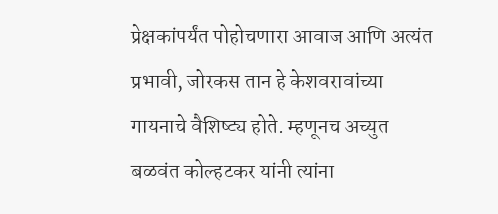प्रेक्षकांपर्यंत पोहोचणारा आवाज आणि अत्यंत प्रभावी, जोरकस तान हे केशवरावांच्या गायनाचे वैशिष्ट्य होते. म्हणूनच अच्युत बळवंत कोल्हटकर यांनी त्यांना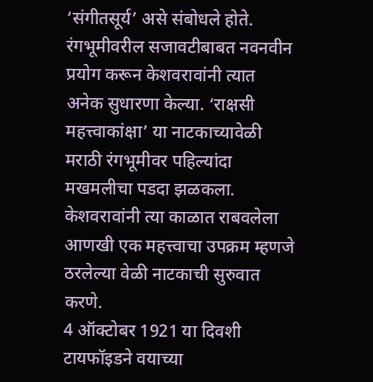‘संगीतसूर्य’ असे संबोधले होते. रंगभूमीवरील सजावटीबाबत नवनवीन प्रयोग करून केशवरावांनी त्यात अनेक सुधारणा केल्या. ‘राक्षसी महत्त्वाकांक्षा’ या नाटकाच्यावेळी मराठी रंगभूमीवर पहिल्यांदा मखमलीचा पडदा झळकला. केशवरावांनी त्या काळात राबवलेला आणखी एक महत्त्वाचा उपक्रम म्हणजे ठरलेल्या वेळी नाटकाची सुरुवात करणे.
4 ऑक्टोबर 1921 या दिवशी टायफॉइडने वयाच्या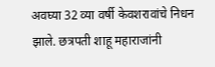अवघ्या 32 व्या वर्षी केवशरावांचे निधन झाले. छत्रपती शाहू महाराजांनी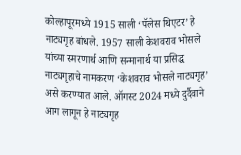कोल्हापूरमध्ये 1915 साली ‘पॅलेस थिएटर’ हे नाट्यगृह बांधले. 1957 साली केशवराव भोसले यांच्या स्मरणार्थ आणि सन्मानार्थ या प्रसिद्ध नाट्यगृहाचे नामकरण ‘केशवराव भोसले नाट्यगृह’ असे करण्यात आले. ऑगस्ट 2024 मध्ये दुर्दैवाने आग लागून हे नाट्यगृह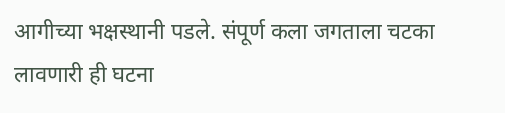आगीच्या भक्षस्थानी पडले. संपूर्ण कला जगताला चटका लावणारी ही घटना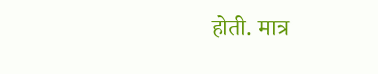होती. मात्र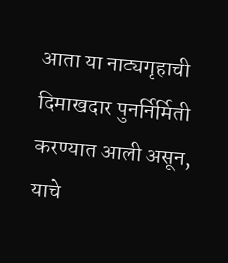आता या नाट्यगृहाची दिमाखदार पुनर्निर्मिती करण्यात आली असून, याचे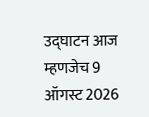उद्घाटन आज म्हणजेच 9 ऑगस्ट 2026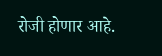रोजी होणार आहे.